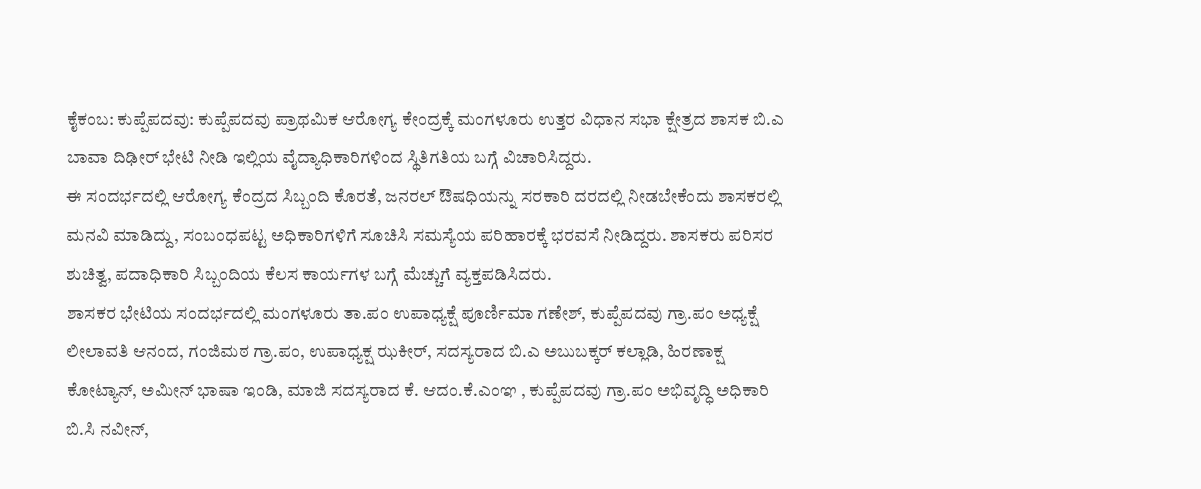ಕೈಕಂಬ: ಕುಪ್ಪೆಪದವು: ಕುಪ್ಪೆಪದವು ಪ್ರಾಥಮಿಕ ಆರೋಗ್ಯ ಕೇಂದ್ರಕ್ಕೆ ಮಂಗಳೂರು ಉತ್ತರ ವಿಧಾನ ಸಭಾ ಕ್ಷೇತ್ರದ ಶಾಸಕ ಬಿ.ಎ ಬಾವಾ ದಿಢೀರ್ ಭೇಟಿ ನೀಡಿ ಇಲ್ಲಿಯ ವೈದ್ಯಾಧಿಕಾರಿಗಳಿಂದ ಸ್ಥಿತಿಗತಿಯ ಬಗ್ಗೆ ವಿಚಾರಿಸಿದ್ದರು.
ಈ ಸಂದರ್ಭದಲ್ಲಿ ಆರೋಗ್ಯ ಕೆಂದ್ರದ ಸಿಬ್ಬಂದಿ ಕೊರತೆ, ಜನರಲ್ ಔಷಧಿಯನ್ನು ಸರಕಾರಿ ದರದಲ್ಲಿ ನೀಡಬೇಕೆಂದು ಶಾಸಕರಲ್ಲಿ ಮನವಿ ಮಾಡಿದ್ದು, ಸಂಬಂಧಪಟ್ಟ ಅಧಿಕಾರಿಗಳಿಗೆ ಸೂಚಿಸಿ ಸಮಸ್ಯೆಯ ಪರಿಹಾರಕ್ಕೆ ಭರವಸೆ ನೀಡಿದ್ದರು. ಶಾಸಕರು ಪರಿಸರ ಶುಚಿತ್ವ, ಪದಾಧಿಕಾರಿ ಸಿಬ್ಬಂದಿಯ ಕೆಲಸ ಕಾರ್ಯಗಳ ಬಗ್ಗೆ ಮೆಚ್ಚುಗೆ ವ್ಯಕ್ತಪಡಿಸಿದರು.
ಶಾಸಕರ ಭೇಟಿಯ ಸಂದರ್ಭದಲ್ಲಿ ಮಂಗಳೂರು ತಾ.ಪಂ ಉಪಾಧ್ಯಕ್ಷೆ ಪೂರ್ಣಿಮಾ ಗಣೇಶ್, ಕುಪ್ಪೆಪದವು ಗ್ರಾ.ಪಂ ಅಧ್ಯಕ್ಷೆ ಲೀಲಾವತಿ ಆನಂದ, ಗಂಜಿಮಠ ಗ್ರಾ.ಪಂ, ಉಪಾಧ್ಯಕ್ಷ ಝಕೀರ್, ಸದಸ್ಯರಾದ ಬಿ.ಎ ಅಬುಬಕ್ಕರ್ ಕಲ್ಲಾಡಿ, ಹಿರಣಾಕ್ಷ ಕೋಟ್ಯಾನ್, ಅಮೀನ್ ಭಾಷಾ ಇಂಡಿ, ಮಾಜಿ ಸದಸ್ಯರಾದ ಕೆ. ಆದಂ.ಕೆ.ಎಂಞ , ಕುಪ್ಪೆಪದವು ಗ್ರಾ.ಪಂ ಅಭಿವೃದ್ಧಿ ಅಧಿಕಾರಿ ಬಿ.ಸಿ ನವೀನ್,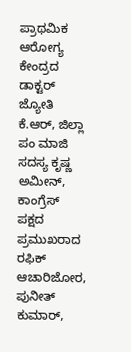ಪ್ರಾಥಮಿಕ ಆರೋಗ್ಯ ಕೇಂದ್ರದ ಡಾಕ್ಟರ್ ಜ್ಯೋತಿ ಕೆ.ಆರ್, ಜಿಲ್ಲಾ ಪಂ ಮಾಜಿ ಸದಸ್ಯ ಕೃಷ್ಣ ಅಮೀನ್, ಕಾಂಗ್ರೆಸ್ ಪಕ್ಷದ ಪ್ರಮುಖರಾದ ರಫಿಕ್ ಆಚಾರಿಜೋರ, ಪುನೀತ್ ಕುಮಾರ್,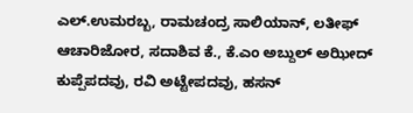ಎಲ್.ಉಮರಬ್ಬ, ರಾಮಚಂದ್ರ ಸಾಲಿಯಾನ್, ಲತೀಫ್ ಆಚಾರಿಜೋರ, ಸದಾಶಿವ ಕೆ., ಕೆ.ಎಂ ಅಬ್ದುಲ್ ಅಝೀದ್ ಕುಪ್ಪೆಪದವು, ರವಿ ಅಟ್ಟೇಪದವು, ಹಸನ್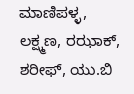ಮಾಣಿಪಳ್ಳ, ಲಕ್ಷ್ಮಣ, ರಝಾಕ್, ಶರೀಫ್, ಯು.ಬಿ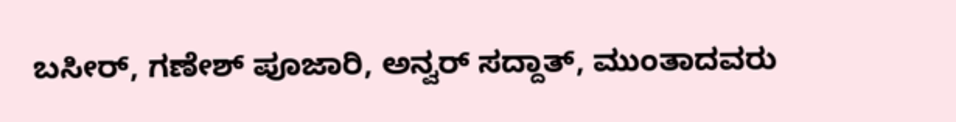ಬಸೀರ್, ಗಣೇಶ್ ಪೂಜಾರಿ, ಅನ್ವರ್ ಸದ್ದಾತ್, ಮುಂತಾದವರು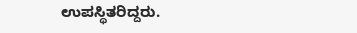ಉಪಸ್ಥಿತರಿದ್ದರು.